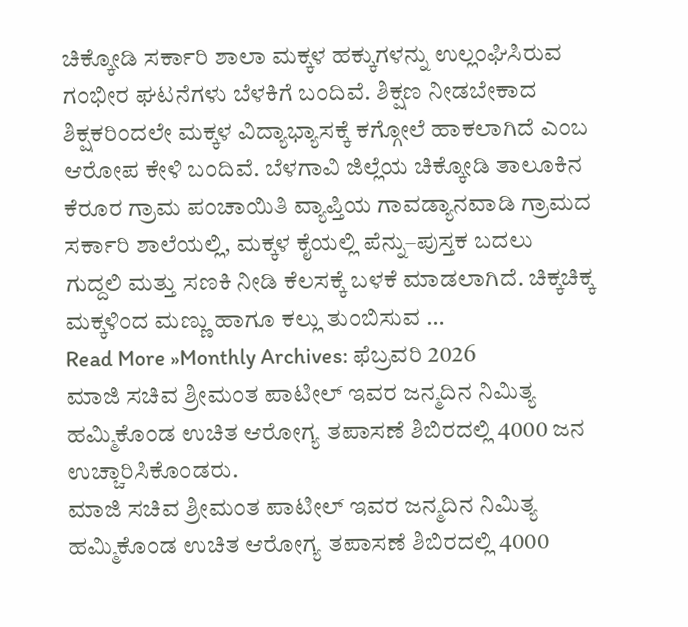ಚಿಕ್ಕೋಡಿ ಸರ್ಕಾರಿ ಶಾಲಾ ಮಕ್ಕಳ ಹಕ್ಕುಗಳನ್ನು ಉಲ್ಲಂಘಿಸಿರುವ ಗಂಭೀರ ಘಟನೆಗಳು ಬೆಳಕಿಗೆ ಬಂದಿವೆ. ಶಿಕ್ಷಣ ನೀಡಬೇಕಾದ ಶಿಕ್ಷಕರಿಂದಲೇ ಮಕ್ಕಳ ವಿದ್ಯಾಭ್ಯಾಸಕ್ಕೆ ಕಗ್ಗೋಲೆ ಹಾಕಲಾಗಿದೆ ಎಂಬ ಆರೋಪ ಕೇಳಿ ಬಂದಿವೆ. ಬೆಳಗಾವಿ ಜಿಲ್ಲೆಯ ಚಿಕ್ಕೋಡಿ ತಾಲೂಕಿನ ಕೆರೂರ ಗ್ರಾಮ ಪಂಚಾಯಿತಿ ವ್ಯಾಪ್ತಿಯ ಗಾವಡ್ಯಾನವಾಡಿ ಗ್ರಾಮದ ಸರ್ಕಾರಿ ಶಾಲೆಯಲ್ಲಿ, ಮಕ್ಕಳ ಕೈಯಲ್ಲಿ ಪೆನ್ನು–ಪುಸ್ತಕ ಬದಲು ಗುದ್ದಲಿ ಮತ್ತು ಸಣಕಿ ನೀಡಿ ಕೆಲಸಕ್ಕೆ ಬಳಕೆ ಮಾಡಲಾಗಿದೆ. ಚಿಕ್ಕಚಿಕ್ಕ ಮಕ್ಕಳಿಂದ ಮಣ್ಣು ಹಾಗೂ ಕಲ್ಲು ತುಂಬಿಸುವ …
Read More »Monthly Archives: ಫೆಬ್ರವರಿ 2026
ಮಾಜಿ ಸಚಿವ ಶ್ರೀಮಂತ ಪಾಟೀಲ್ ಇವರ ಜನ್ಮದಿನ ನಿಮಿತ್ಯ ಹಮ್ಮಿಕೊಂಡ ಉಚಿತ ಆರೋಗ್ಯ ತಪಾಸಣೆ ಶಿಬಿರದಲ್ಲಿ 4000 ಜನ ಉಚ್ಚಾರಿಸಿಕೊಂಡರು.
ಮಾಜಿ ಸಚಿವ ಶ್ರೀಮಂತ ಪಾಟೀಲ್ ಇವರ ಜನ್ಮದಿನ ನಿಮಿತ್ಯ ಹಮ್ಮಿಕೊಂಡ ಉಚಿತ ಆರೋಗ್ಯ ತಪಾಸಣೆ ಶಿಬಿರದಲ್ಲಿ 4000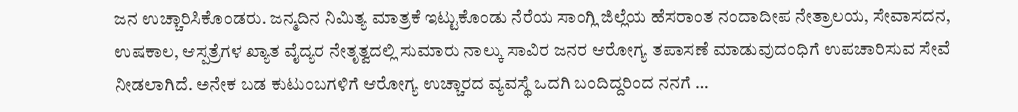ಜನ ಉಚ್ಚಾರಿಸಿಕೊಂಡರು. ಜನ್ಮದಿನ ನಿಮಿತ್ಯ ಮಾತ್ರಕೆ ಇಟ್ಟುಕೊಂಡು ನೆರೆಯ ಸಾಂಗ್ಲಿ ಜಿಲ್ಲೆಯ ಹೆಸರಾಂತ ನಂದಾದೀಪ ನೇತ್ರಾಲಯ, ಸೇವಾಸದನ, ಉಷಕಾಲ, ಆಸ್ಪತ್ರೆಗಳ ಖ್ಯಾತ ವೈದ್ಯರ ನೇತೃತ್ವದಲ್ಲಿ ಸುಮಾರು ನಾಲ್ಕು ಸಾವಿರ ಜನರ ಆರೋಗ್ಯ ತಪಾಸಣೆ ಮಾಡುವುದಂಧಿಗೆ ಉಪಚಾರಿಸುವ ಸೇವೆ ನೀಡಲಾಗಿದೆ. ಅನೇಕ ಬಡ ಕುಟುಂಬಗಳಿಗೆ ಆರೋಗ್ಯ ಉಚ್ಚಾರದ ವ್ಯವಸ್ಥೆ ಒದಗಿ ಬಂದಿದ್ದರಿಂದ ನನಗೆ …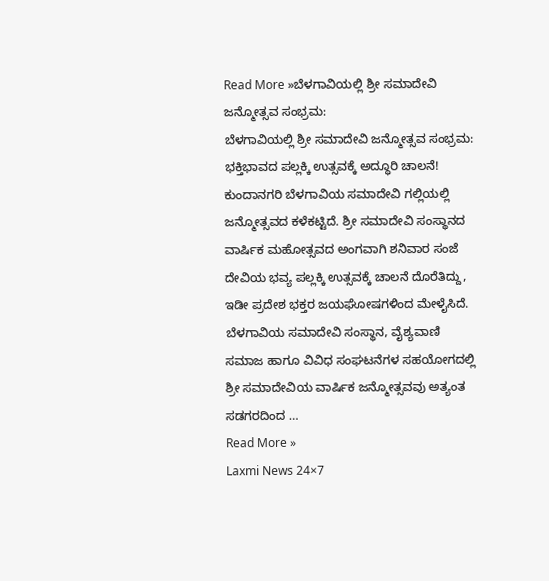Read More »ಬೆಳಗಾವಿಯಲ್ಲಿ ಶ್ರೀ ಸಮಾದೇವಿ ಜನ್ಮೋತ್ಸವ ಸಂಭ್ರಮ:
ಬೆಳಗಾವಿಯಲ್ಲಿ ಶ್ರೀ ಸಮಾದೇವಿ ಜನ್ಮೋತ್ಸವ ಸಂಭ್ರಮ: ಭಕ್ತಿಭಾವದ ಪಲ್ಲಕ್ಕಿ ಉತ್ಸವಕ್ಕೆ ಅದ್ಧೂರಿ ಚಾಲನೆ! ಕುಂದಾನಗರಿ ಬೆಳಗಾವಿಯ ಸಮಾದೇವಿ ಗಲ್ಲಿಯಲ್ಲಿ ಜನ್ಮೋತ್ಸವದ ಕಳೆಕಟ್ಟಿದೆ. ಶ್ರೀ ಸಮಾದೇವಿ ಸಂಸ್ಥಾನದ ವಾರ್ಷಿಕ ಮಹೋತ್ಸವದ ಅಂಗವಾಗಿ ಶನಿವಾರ ಸಂಜೆ ದೇವಿಯ ಭವ್ಯ ಪಲ್ಲಕ್ಕಿ ಉತ್ಸವಕ್ಕೆ ಚಾಲನೆ ದೊರೆತಿದ್ದು, ಇಡೀ ಪ್ರದೇಶ ಭಕ್ತರ ಜಯಘೋಷಗಳಿಂದ ಮೇಳೈಸಿದೆ. ಬೆಳಗಾವಿಯ ಸಮಾದೇವಿ ಸಂಸ್ಥಾನ, ವೈಶ್ಯವಾಣಿ ಸಮಾಜ ಹಾಗೂ ವಿವಿಧ ಸಂಘಟನೆಗಳ ಸಹಯೋಗದಲ್ಲಿ ಶ್ರೀ ಸಮಾದೇವಿಯ ವಾರ್ಷಿಕ ಜನ್ಮೋತ್ಸವವು ಅತ್ಯಂತ ಸಡಗರದಿಂದ …
Read More »
Laxmi News 24×7